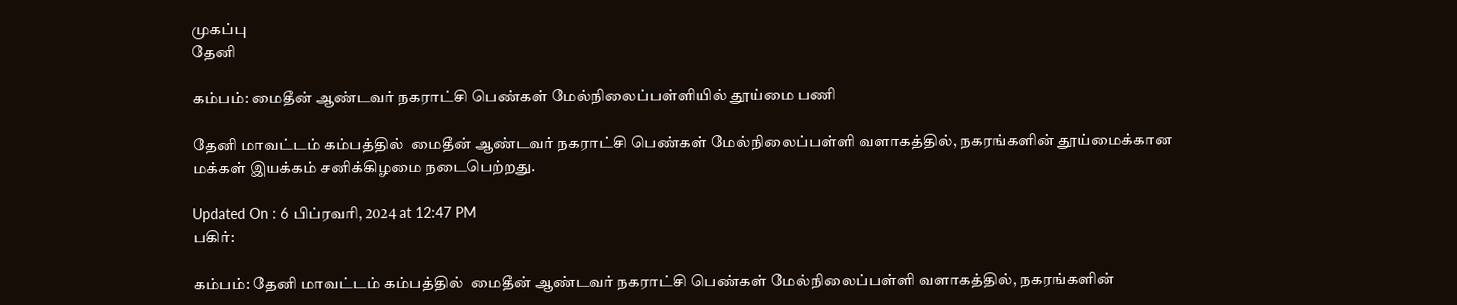முகப்பு
தேனி

கம்பம்: மைதீன் ஆண்டவர் நகராட்சி பெண்கள் மேல்நிலைப்பள்ளியில் தூய்மை பணி

தேனி மாவட்டம் கம்பத்தில்  மைதீன் ஆண்டவர் நகராட்சி பெண்கள் மேல்நிலைப்பள்ளி வளாகத்தில், நகரங்களின் தூய்மைக்கான மக்கள் இயக்கம் சனிக்கிழமை நடைபெற்றது.

Updated On : 6 பிப்ரவரி, 2024 at 12:47 PM
பகிர்:

கம்பம்: தேனி மாவட்டம் கம்பத்தில்  மைதீன் ஆண்டவர் நகராட்சி பெண்கள் மேல்நிலைப்பள்ளி வளாகத்தில், நகரங்களின்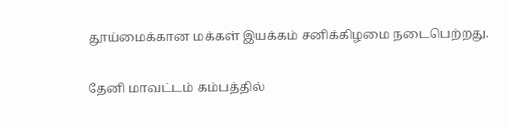தூய்மைக்கான மக்கள் இயக்கம் சனிக்கிழமை நடைபெற்றது.

தேனி மாவட்டம் கம்பத்தில்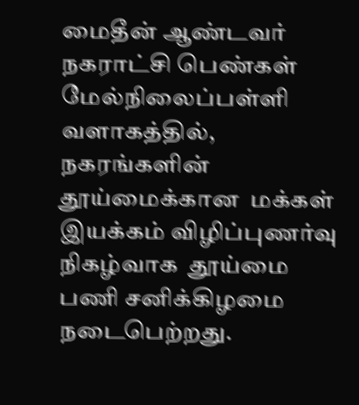மைதீன் ஆண்டவர் நகராட்சி பெண்கள் மேல்நிலைப்பள்ளி வளாகத்தில், நகரங்களின் தூய்மைக்கான  மக்கள் இயக்கம் விழிப்புணர்வு நிகழ்வாக  தூய்மை   பணி சனிக்கிழமை நடைபெற்றது.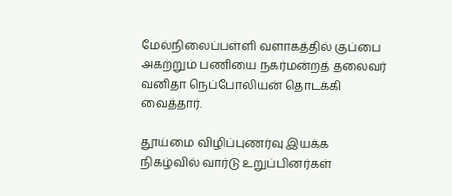மேல்நிலைப்பள்ளி வளாகத்தில் குப்பை அகற்றும் பணியை நகர்மன்றத் தலைவர் வனிதா நெப்போலியன் தொடக்கி வைத்தார்.

தூய்மை விழிப்புணர்வு இயக்க நிகழ்வில் வார்டு உறுப்பினர்கள்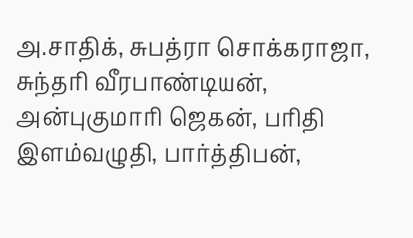அ.சாதிக், சுபத்ரா சொக்கராஜா, சுந்தரி வீரபாண்டியன், அன்புகுமாரி ஜெகன், பரிதி இளம்வழுதி, பார்த்திபன்,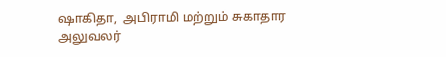ஷாகிதா,  அபிராமி மற்றும் சுகாதார அலுவலர்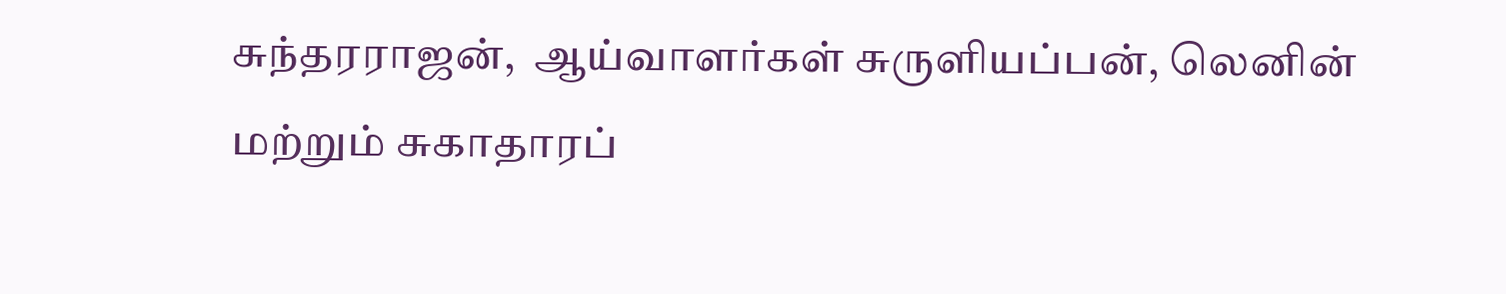சுந்தரராஜன்,  ஆய்வாளர்கள் சுருளியப்பன், லெனின் மற்றும் சுகாதாரப்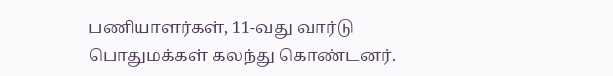பணியாளர்கள், 11-வது வார்டு பொதுமக்கள் கலந்து கொண்டனர்.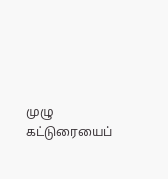முழு கட்டுரையைப்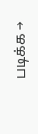படிக்க →